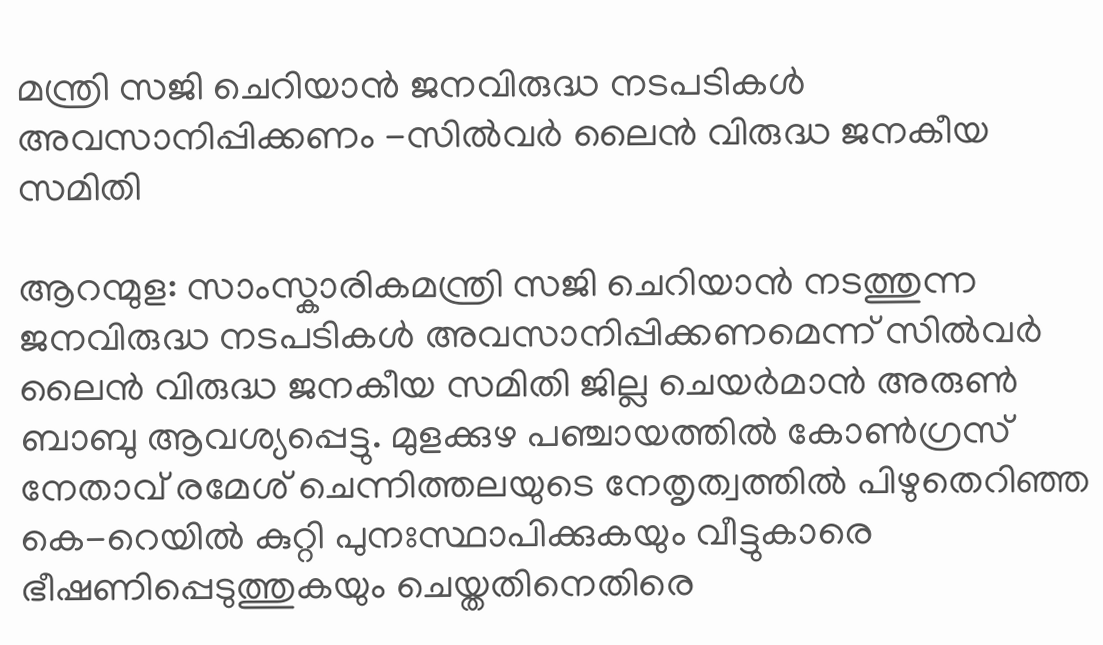മന്ത്രി സജി ചെറിയാന്‍ ജനവിരുദ്ധ നടപടികള്‍ അവസാനിപ്പിക്കണം -സില്‍വര്‍ ലൈന്‍ വിരുദ്ധ ജനകീയ സമിതി

ആറന്മുള: സാംസ്കാരികമന്ത്രി സജി ചെറിയാന്‍ നടത്തുന്ന ജനവിരുദ്ധ നടപടികള്‍ അവസാനിപ്പിക്കണമെന്ന് സില്‍വര്‍ ലൈന്‍ വിരുദ്ധ ജനകീയ സമിതി ജില്ല ചെയര്‍മാന്‍ അരുണ്‍ ബാബു ആവശ്യപ്പെട്ടു. മുളക്കുഴ പഞ്ചായത്തില്‍ കോണ്‍ഗ്രസ് നേതാവ് രമേശ് ചെന്നിത്തലയുടെ നേതൃത്വത്തില്‍ പിഴുതെറിഞ്ഞ കെ-റെയില്‍ കുറ്റി പുനഃസ്ഥാപിക്കുകയും വീട്ടുകാരെ ഭീഷണിപ്പെടുത്തുകയും ചെയ്തതിനെതിരെ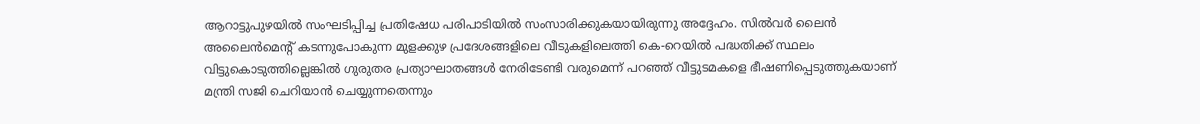ആറാട്ടുപുഴയില്‍ സംഘടിപ്പിച്ച പ്രതിഷേധ പരിപാടിയില്‍ സംസാരിക്കുകയായിരുന്നു അദ്ദേഹം. സില്‍വര്‍ ലൈന്‍ അലൈൻമെന്റ് കടന്നുപോകുന്ന മുളക്കുഴ പ്രദേശങ്ങളിലെ വീടുകളിലെത്തി കെ-റെയില്‍ പദ്ധതിക്ക് സ്ഥലം വിട്ടുകൊടുത്തില്ലെങ്കില്‍ ഗുരുതര പ്രത്യാഘാതങ്ങള്‍ നേരിടേണ്ടി വരുമെന്ന് പറഞ്ഞ് വീട്ടുടമകളെ ഭീഷണിപ്പെടുത്തുകയാണ് മന്ത്രി സജി ചെറിയാന്‍ ചെയ്യുന്നതെന്നും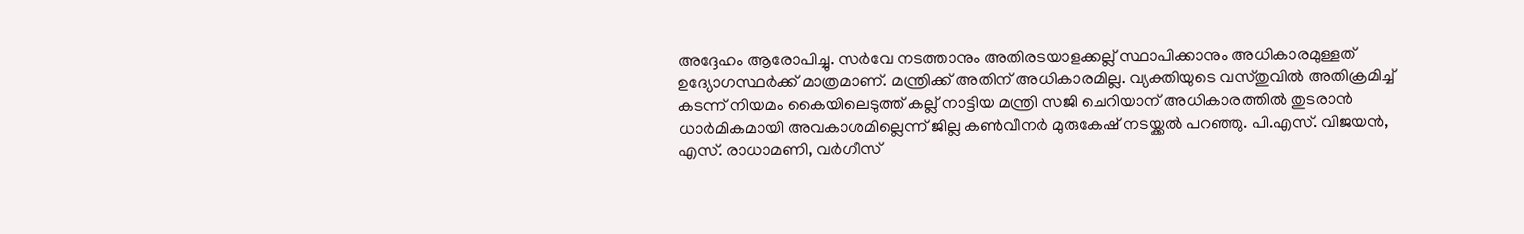അദ്ദേഹം ആരോപിച്ചു. സര്‍വേ നടത്താനും അതിരടയാളക്കല്ല് സ്ഥാപിക്കാനും അധികാരമുള്ളത് ഉദ്യോഗസ്ഥര്‍ക്ക് മാത്രമാണ്. മന്ത്രിക്ക് അതിന് അധികാരമില്ല. വ്യക്തിയുടെ വസ്തുവില്‍ അതിക്രമിച്ച് കടന്ന് നിയമം കൈയിലെടുത്ത് കല്ല് നാട്ടിയ മന്ത്രി സജി ചെറിയാന് അധികാരത്തില്‍ തുടരാന്‍ ധാര്‍മികമായി അവകാശമില്ലെന്ന് ജില്ല കണ്‍വീനര്‍ മുരുകേഷ് നടയ്ക്കല്‍ പറഞ്ഞു. പി.എസ്. വിജയന്‍, എസ്. രാധാമണി, വര്‍ഗീസ്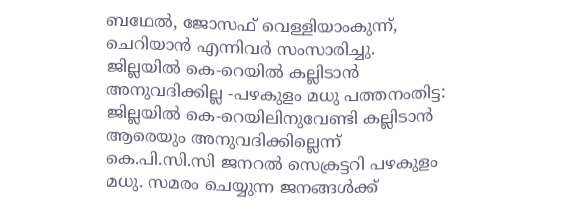ബഥേല്‍, ജോസഫ് വെള്ളിയാംകുന്ന്, ചെറിയാന്‍ എന്നിവര്‍ സംസാരിച്ചു. ജില്ലയില്‍ കെ-റെയില്‍ കല്ലിടാന്‍ അനുവദിക്കില്ല -പഴകുളം മധു പത്തനംതിട്ട: ജില്ലയില്‍ കെ-റെയിലിനുവേണ്ടി കല്ലിടാന്‍ ആരെയും അനുവദിക്കില്ലെന്ന് കെ.പി.സി.സി ജനറല്‍ സെക്രട്ടറി പഴകുളം മധു. സമരം ചെയ്യുന്ന ജനങ്ങള്‍ക്ക്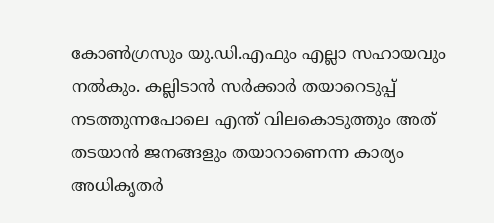കോണ്‍ഗ്രസും യു.ഡി.എഫും എല്ലാ സഹായവും നല്‍കും. കല്ലിടാന്‍ സര്‍ക്കാര്‍ തയാറെടുപ്പ് നടത്തുന്നപോലെ എന്ത് വിലകൊടുത്തും അത് തടയാന്‍ ജനങ്ങളും തയാറാണെന്ന കാര്യം അധികൃതര്‍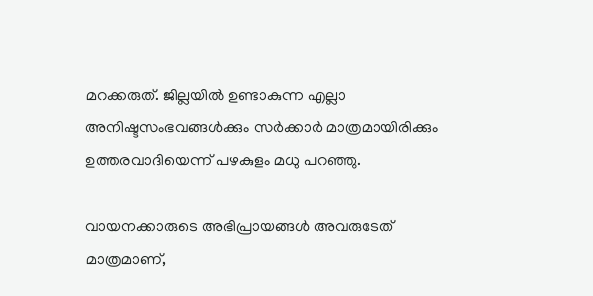മറക്കരുത്. ജില്ലയില്‍ ഉണ്ടാകുന്ന എല്ലാ അനിഷ്ടസംഭവങ്ങള്‍ക്കും സര്‍ക്കാര്‍ മാത്രമായിരിക്കും ഉത്തരവാദിയെന്ന് പഴകുളം മധു പറഞ്ഞു.

വായനക്കാരുടെ അഭിപ്രായങ്ങള്‍ അവരുടേത് മാത്രമാണ്,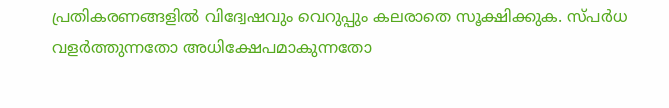പ്രതികരണങ്ങളിൽ വിദ്വേഷവും വെറുപ്പും കലരാതെ സൂക്ഷിക്കുക. സ്പർധ വളർത്തുന്നതോ അധിക്ഷേപമാകുന്നതോ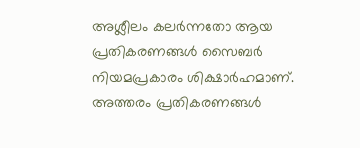അശ്ലീലം കലർന്നതോ ആയ പ്രതികരണങ്ങൾ സൈബർ നിയമപ്രകാരം ശിക്ഷാർഹമാണ്. അത്തരം പ്രതികരണങ്ങൾ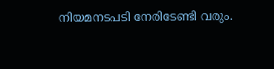നിയമനടപടി നേരിടേണ്ടി വരും.